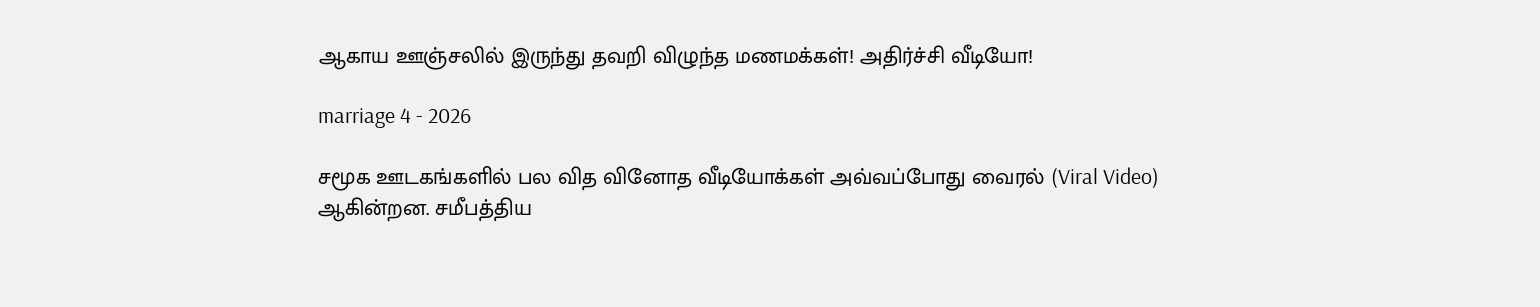ஆகாய ஊஞ்சலில் இருந்து தவறி விழுந்த மணமக்கள்! அதிர்ச்சி வீடியோ!

marriage 4 - 2026

சமூக ஊடகங்களில் பல வித வினோத வீடியோக்கள் அவ்வப்போது வைரல் (Viral Video) ஆகின்றன. சமீபத்திய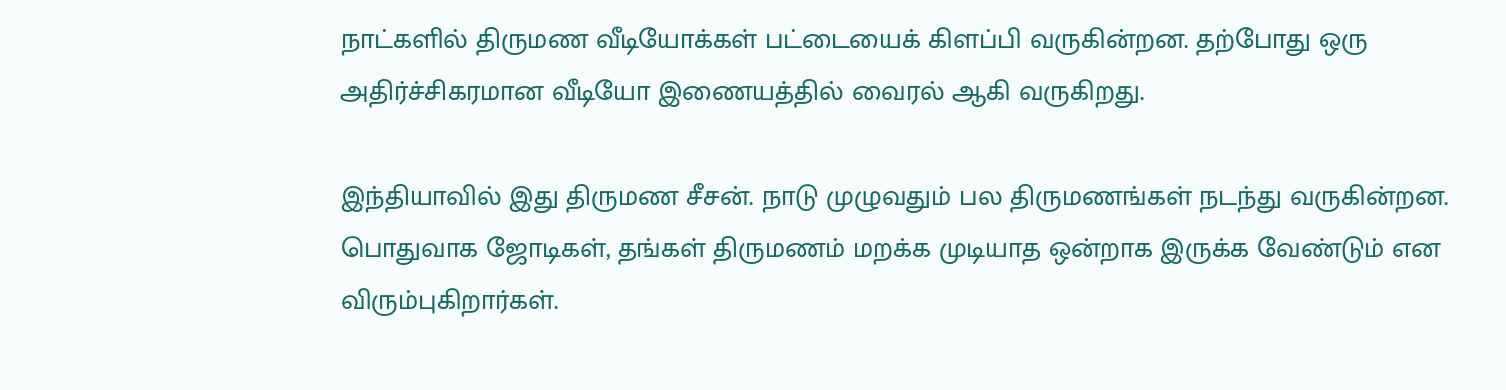நாட்களில் திருமண வீடியோக்கள் பட்டையைக் கிளப்பி வருகின்றன. தற்போது ஒரு அதிர்ச்சிகரமான வீடியோ இணையத்தில் வைரல் ஆகி வருகிறது.

இந்தியாவில் இது திருமண சீசன். நாடு முழுவதும் பல திருமணங்கள் நடந்து வருகின்றன. பொதுவாக ஜோடிகள், தங்கள் திருமணம் மறக்க முடியாத ஒன்றாக இருக்க வேண்டும் என விரும்புகிறார்கள்.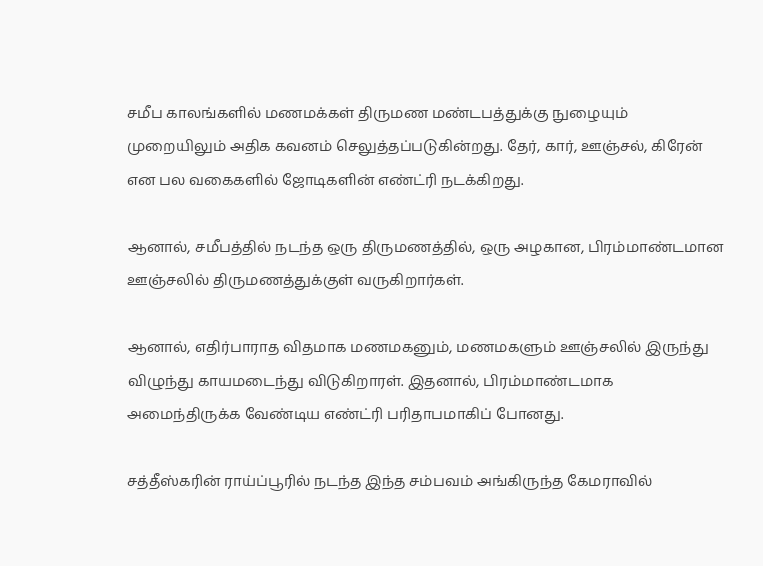சமீப காலங்களில் மணமக்கள் திருமண மண்டபத்துக்கு நுழையும் முறையிலும் அதிக கவனம் செலுத்தப்படுகின்றது. தேர், கார், ஊஞ்சல், கிரேன் என பல வகைகளில் ஜோடிகளின் எண்ட்ரி நடக்கிறது.

ஆனால், சமீபத்தில் நடந்த ஒரு திருமணத்தில், ஒரு அழகான, பிரம்மாண்டமான ஊஞ்சலில் திருமணத்துக்குள் வருகிறார்கள்.

ஆனால், எதிர்பாராத விதமாக மணமகனும், மணமகளும் ஊஞ்சலில் இருந்து விழுந்து காயமடைந்து விடுகிறாரள். இதனால், பிரம்மாண்டமாக அமைந்திருக்க வேண்டிய எண்ட்ரி பரிதாபமாகிப் போனது.

சத்தீஸ்கரின் ராய்ப்பூரில் நடந்த இந்த சம்பவம் அங்கிருந்த கேமராவில்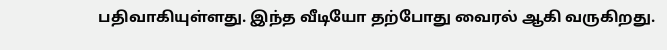பதிவாகியுள்ளது. இந்த வீடியோ தற்போது வைரல் ஆகி வருகிறது.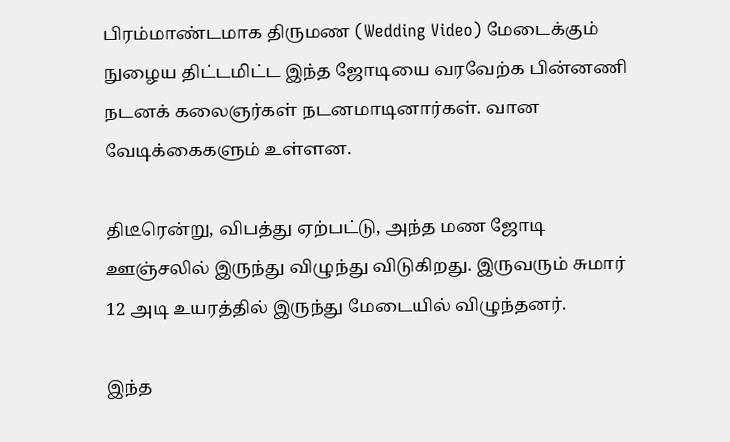பிரம்மாண்டமாக திருமண (Wedding Video) மேடைக்கும் நுழைய திட்டமிட்ட இந்த ஜோடியை வரவேற்க பின்னணி நடனக் கலைஞர்கள் நடனமாடினார்கள். வான வேடிக்கைகளும் உள்ளன.

திடீரென்று, விபத்து ஏற்பட்டு, அந்த மண ஜோடி ஊஞ்சலில் இருந்து விழுந்து விடுகிறது. இருவரும் சுமார் 12 அடி உயரத்தில் இருந்து மேடையில் விழுந்தனர்.

இந்த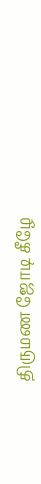திருமண ஜோடி கீழே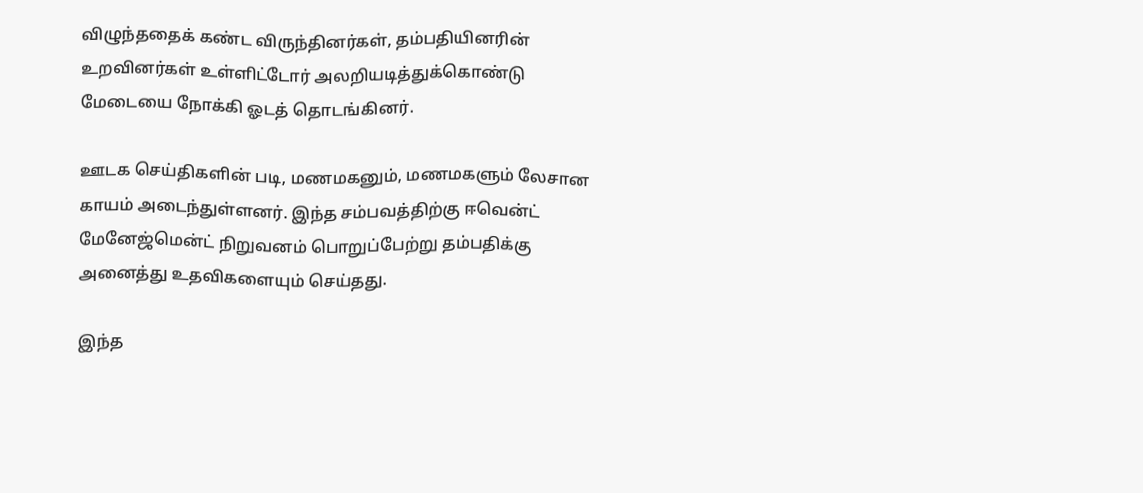விழுந்ததைக் கண்ட விருந்தினர்கள், தம்பதியினரின் உறவினர்கள் உள்ளிட்டோர் அலறியடித்துக்கொண்டு மேடையை நோக்கி ஓடத் தொடங்கினர்.

ஊடக செய்திகளின் படி, மணமகனும், மணமகளும் லேசான காயம் அடைந்துள்ளனர். இந்த சம்பவத்திற்கு ஈவென்ட் மேனேஜ்மென்ட் நிறுவனம் பொறுப்பேற்று தம்பதிக்கு அனைத்து உதவிகளையும் செய்தது.

இந்த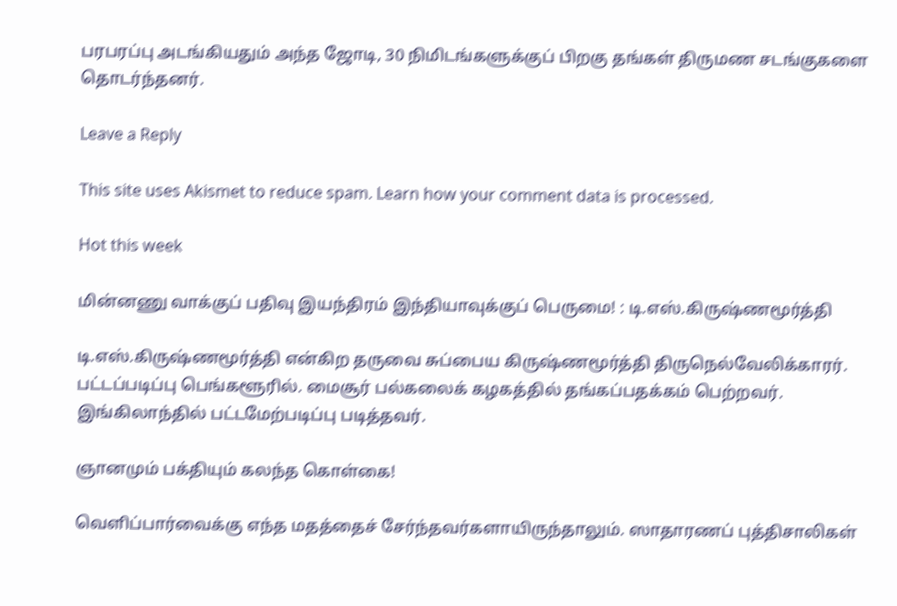பரபரப்பு அடங்கியதும் அந்த ஜோடி, 30 நிமிடங்களுக்குப் பிறகு தங்கள் திருமண சடங்குகளை தொடர்ந்தனர்.

Leave a Reply

This site uses Akismet to reduce spam. Learn how your comment data is processed.

Hot this week

மின்னணு வாக்குப் பதிவு இயந்திரம் இந்தியாவுக்குப் பெருமை! : டி.எஸ்.கிருஷ்ணமூர்த்தி

டி.எஸ்.கிருஷ்ணமூர்த்தி என்கிற தருவை சுப்பைய கிருஷ்ணமூர்த்தி திருநெல்வேலிக்காரர். பட்டப்படிப்பு பெங்களூரில். மைசூர் பல்கலைக் கழகத்தில் தங்கப்பதக்கம் பெற்றவர். இங்கிலாந்தில் பட்டமேற்படிப்பு படித்தவர்.

ஞானமும் பக்தியும் கலந்த கொள்கை!

வெளிப்பார்வைக்கு எந்த மதத்தைச் சேர்ந்தவர்களாயிருந்தாலும். ஸாதாரணப் புத்திசாலிகள்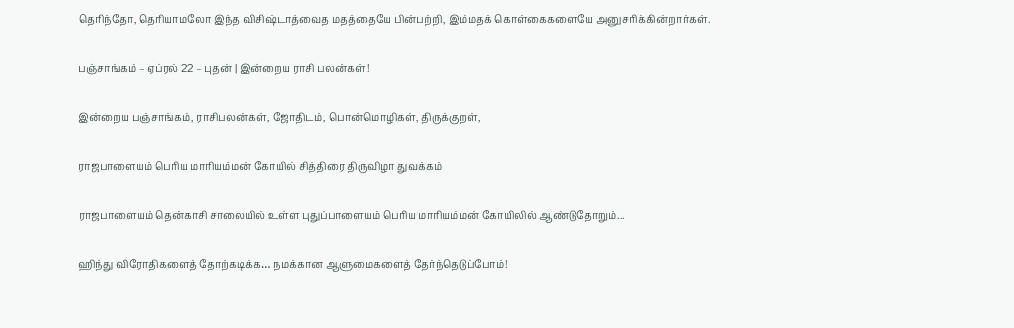தெரிந்தோ, தெரியாமலோ இந்த விசிஷ்டாத்வைத மதத்தையே பின்பற்றி, இம்மதக் கொள்கைகளையே அனுசரிக்கின்றார்கள்.

பஞ்சாங்கம் – ஏப்ரல் 22 – புதன் | இன்றைய ராசி பலன்கள்!

இன்றைய பஞ்சாங்கம், ராசிபலன்கள், ஜோதிடம், பொன்மொழிகள், திருக்குறள்,

ராஜபாளையம் பெரிய மாரியம்மன் கோயில் சித்திரை திருவிழா துவக்கம்

ராஜபாளையம் தென்காசி சாலையில் உள்ள புதுப்பாளையம் பெரிய மாரியம்மன் கோயிலில் ஆண்டுதோறும்...

ஹிந்து விரோதிகளைத் தோற்கடிக்க… நமக்கான ஆளுமைகளைத் தேர்ந்தெடுப்போம்!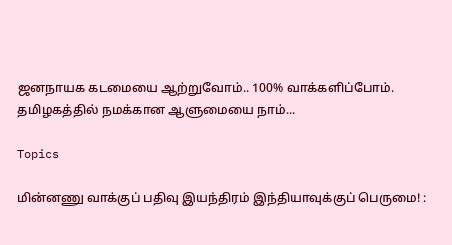ஜனநாயக கடமையை ஆற்றுவோம்.. 100% வாக்களிப்போம். தமிழகத்தில் நமக்கான ஆளுமையை நாம்...

Topics

மின்னணு வாக்குப் பதிவு இயந்திரம் இந்தியாவுக்குப் பெருமை! :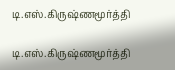டி.எஸ்.கிருஷ்ணமூர்த்தி

டி.எஸ்.கிருஷ்ணமூர்த்தி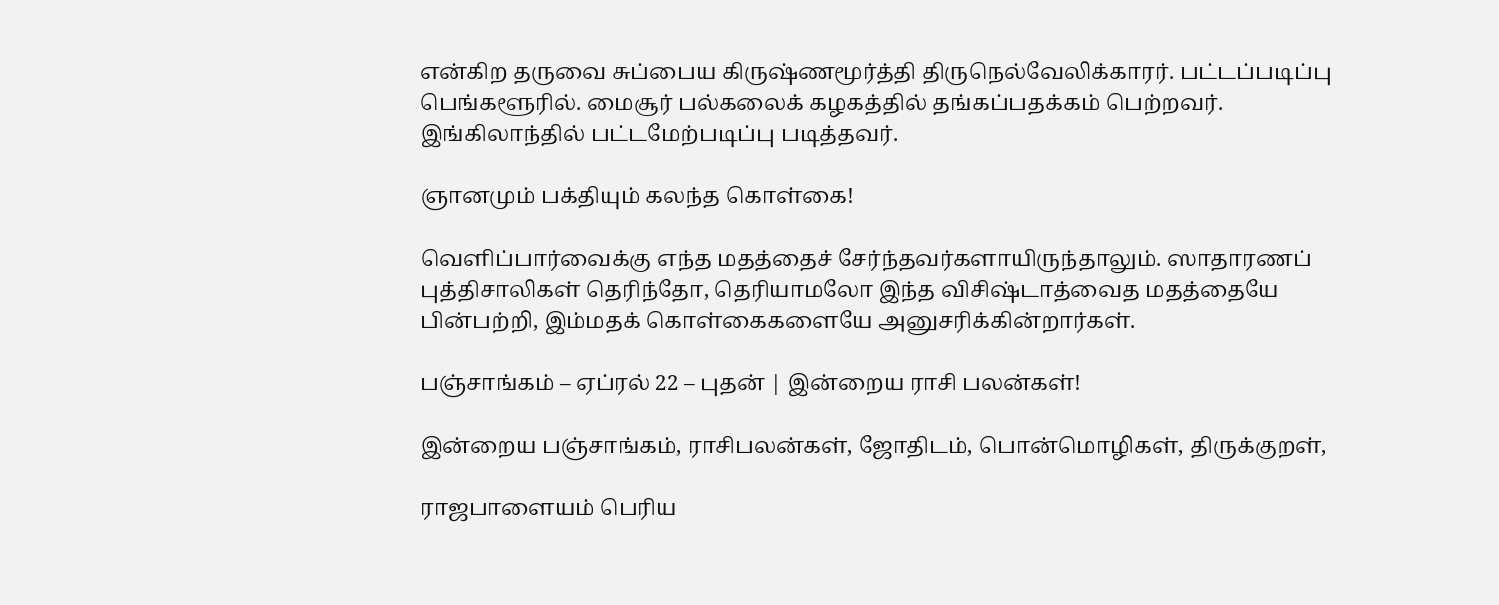என்கிற தருவை சுப்பைய கிருஷ்ணமூர்த்தி திருநெல்வேலிக்காரர். பட்டப்படிப்பு பெங்களூரில். மைசூர் பல்கலைக் கழகத்தில் தங்கப்பதக்கம் பெற்றவர். இங்கிலாந்தில் பட்டமேற்படிப்பு படித்தவர்.

ஞானமும் பக்தியும் கலந்த கொள்கை!

வெளிப்பார்வைக்கு எந்த மதத்தைச் சேர்ந்தவர்களாயிருந்தாலும். ஸாதாரணப் புத்திசாலிகள் தெரிந்தோ, தெரியாமலோ இந்த விசிஷ்டாத்வைத மதத்தையே பின்பற்றி, இம்மதக் கொள்கைகளையே அனுசரிக்கின்றார்கள்.

பஞ்சாங்கம் – ஏப்ரல் 22 – புதன் | இன்றைய ராசி பலன்கள்!

இன்றைய பஞ்சாங்கம், ராசிபலன்கள், ஜோதிடம், பொன்மொழிகள், திருக்குறள்,

ராஜபாளையம் பெரிய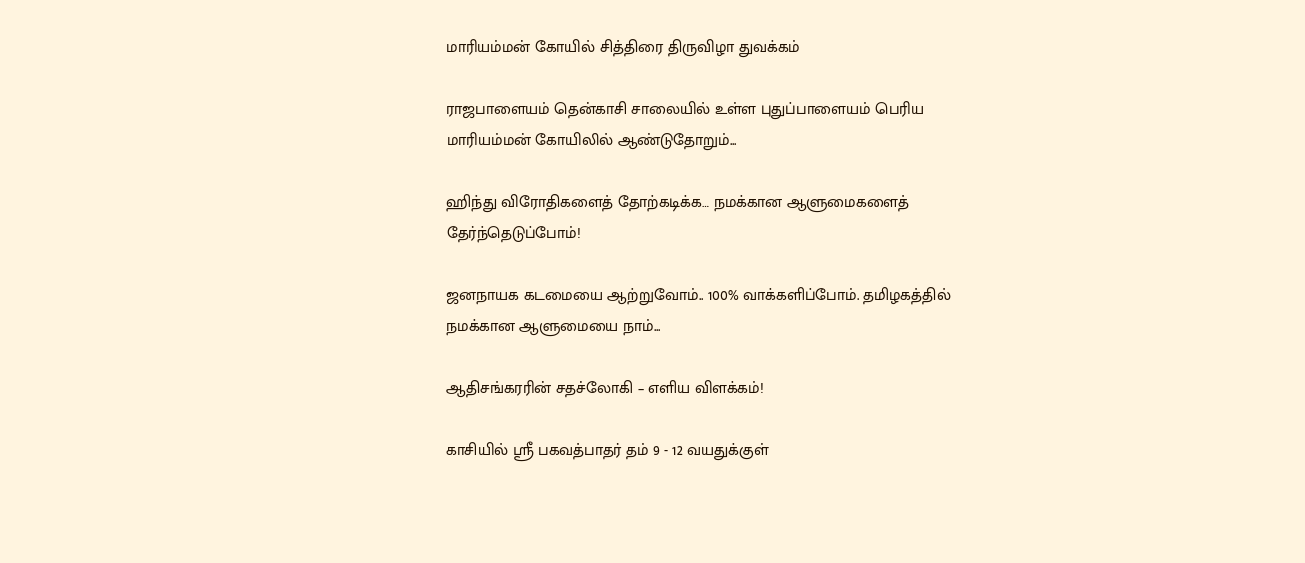மாரியம்மன் கோயில் சித்திரை திருவிழா துவக்கம்

ராஜபாளையம் தென்காசி சாலையில் உள்ள புதுப்பாளையம் பெரிய மாரியம்மன் கோயிலில் ஆண்டுதோறும்...

ஹிந்து விரோதிகளைத் தோற்கடிக்க… நமக்கான ஆளுமைகளைத் தேர்ந்தெடுப்போம்!

ஜனநாயக கடமையை ஆற்றுவோம்.. 100% வாக்களிப்போம். தமிழகத்தில் நமக்கான ஆளுமையை நாம்...

ஆதிசங்கரரின் சதச்லோகி – எளிய விளக்கம்!

காசியில் ஸ்ரீ பகவத்பாதர் தம் 9 - 12 வயதுக்குள்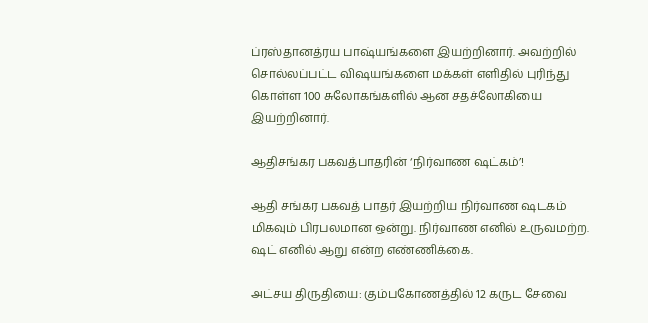ப்ரஸ்தானத்ரய பாஷ்யங்களை இயற்றினார். அவற்றில் சொல்லப்பட்ட விஷயங்களை மக்கள் எளிதில் புரிந்து கொள்ள 100 சுலோகங்களில் ஆன சதச்லோகியை இயற்றினார்.

ஆதிசங்கர பகவத்பாதரின் ‘நிர்வாண ஷட்கம்’!

ஆதி சங்கர பகவத் பாதர் இயற்றிய நிர்வாண ஷடகம் மிகவும் பிரபலமான ஒன்று. நிர்வாண எனில் உருவமற்ற. ஷட் எனில் ஆறு என்ற எண்ணிக்கை.

அட்சய திருதியை: கும்பகோணத்தில் 12 கருட சேவை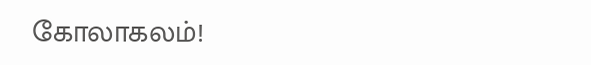கோலாகலம்!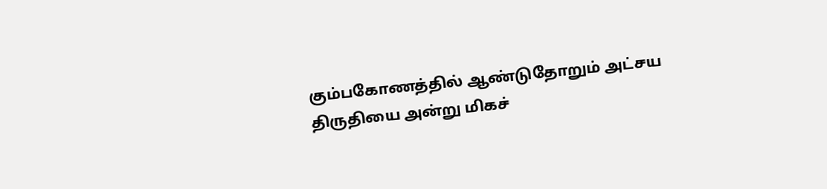கும்பகோணத்தில் ஆண்டுதோறும் அட்சய திருதியை அன்று மிகச்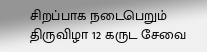சிறப்பாக நடைபெறும் திருவிழா 12 கருட சேவை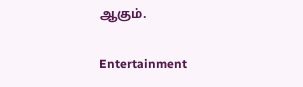ஆகும்.

Entertainment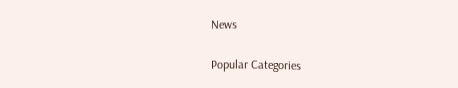News

Popular Categories